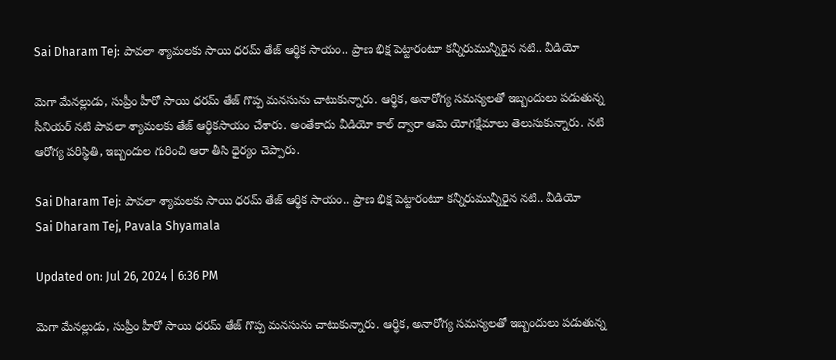Sai Dharam Tej: పావలా శ్యామలకు సాయి ధరమ్ తేజ్ ఆర్థిక సాయం.. ప్రాణ భిక్ష పెట్టారంటూ కన్నీరుమున్నీరైన నటి.. వీడియో

మెగా మేనల్లుడు, సుప్రీం హీరో సాయి ధరమ్ తేజ్ గొప్ప మనసును చాటుకున్నారు. ఆర్థిక, అనారోగ్య సమస్యలతో ఇబ్బందులు పడుతున్న సీనియర్‌ నటి పావలా శ్యామలకు తేజ్‌ ఆర్థికసాయం చేశారు. అంతేకాదు వీడియో కాల్ ద్వారా ఆమె యోగక్షేమాలు తెలుసుకున్నారు. నటి ఆరోగ్య పరిస్థితి, ఇబ్బందుల గురించి ఆరా తీసి ధైర్యం చెప్పారు.

Sai Dharam Tej: పావలా శ్యామలకు సాయి ధరమ్ తేజ్ ఆర్థిక సాయం.. ప్రాణ భిక్ష పెట్టారంటూ కన్నీరుమున్నీరైన నటి.. వీడియో
Sai Dharam Tej, Pavala Shyamala

Updated on: Jul 26, 2024 | 6:36 PM

మెగా మేనల్లుడు, సుప్రీం హీరో సాయి ధరమ్ తేజ్ గొప్ప మనసును చాటుకున్నారు. ఆర్థిక, అనారోగ్య సమస్యలతో ఇబ్బందులు పడుతున్న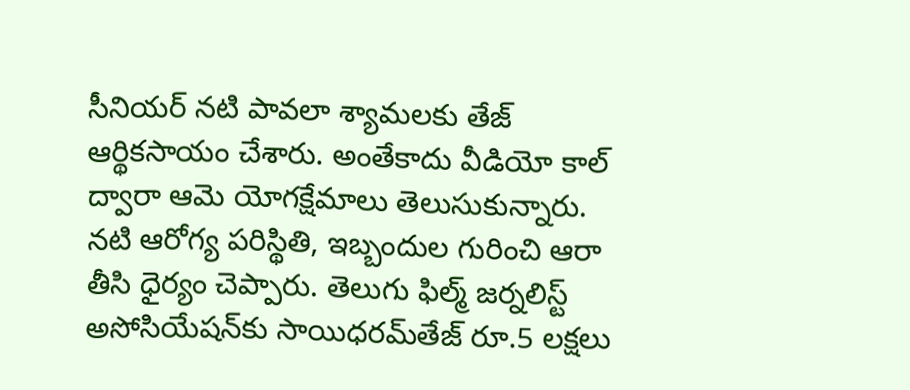సీనియర్‌ నటి పావలా శ్యామలకు తేజ్‌ ఆర్థికసాయం చేశారు. అంతేకాదు వీడియో కాల్ ద్వారా ఆమె యోగక్షేమాలు తెలుసుకున్నారు. నటి ఆరోగ్య పరిస్థితి, ఇబ్బందుల గురించి ఆరా తీసి ధైర్యం చెప్పారు. తెలుగు ఫిల్మ్‌ జర్నలిస్ట్‌ అసోసియేషన్‌కు సాయిధరమ్‌తేజ్‌ రూ.5 లక్షలు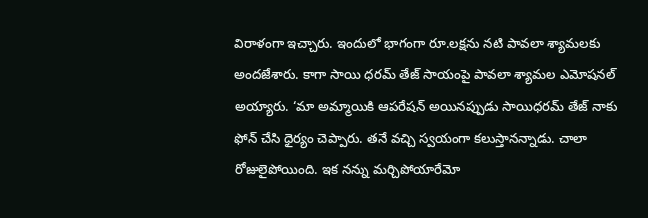విరాళంగా ఇచ్చారు. ఇందులో భాగంగా రూ.లక్షను నటి పావలా శ్యామలకు అందజేశారు. కాగా సాయి ధరమ్ తేజ్ సాయంపై పావలా శ్యామల ఎమోషనల్ అయ్యారు. ‘మా అమ్మాయికి ఆపరేషన్‌ అయినప్పుడు సాయిధరమ్‌ తేజ్‌ నాకు ఫోన్‌ చేసి ధైర్యం చెప్పారు. తనే వచ్చి స్వయంగా కలుస్తానన్నాడు. చాలా రోజులైపోయింది. ఇక నన్ను మర్చిపోయారేమో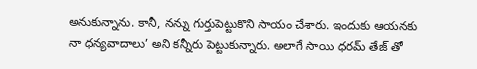అనుకున్నాను. కానీ, నన్ను గుర్తుపెట్టుకొని సాయం చేశారు. ఇందుకు ఆయనకు నా ధన్యవాదాలు’ అని కన్నీరు పెట్టుకున్నారు. అలాగే సాయి ధరమ్ తేజ్ తో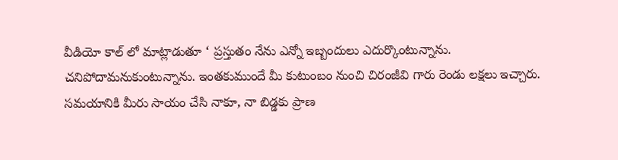వీడియో కాల్ లో మాట్లాడుతూ ‘ ప్రస్తుతం నేను ఎన్నో ఇబ్బందులు ఎదుర్కొంటున్నాను. చనిపోదామనుకుంటున్నాను. ఇంతకుముందే మీ కుటుంబం నుంచి చిరంజీవి గారు రెండు లక్షలు ఇచ్చారు. సమయానికి మీరు సాయం చేసి నాకూ, నా బిడ్డకు ప్రాణ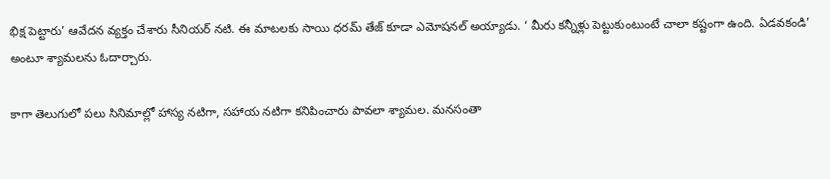భిక్ష పెట్టారు’ ఆవేదన వ్యక్తం చేశారు సీనియర్ నటి. ఈ మాటలకు సాయి ధరమ్ తేజ్ కూడా ఎమోషనల్ అయ్యాడు. ‘ మీరు కన్నీళ్లు పెట్టుకుంటుంటే చాలా కష్టంగా ఉంది. ఏడవకండి’ అంటూ శ్యామలను ఓదార్చారు.

కాగా తెలుగులో పలు సినిమాల్లో హాస్య నటిగా, సహాయ నటిగా కనిపించారు పావలా శ్యామల. మనసంతా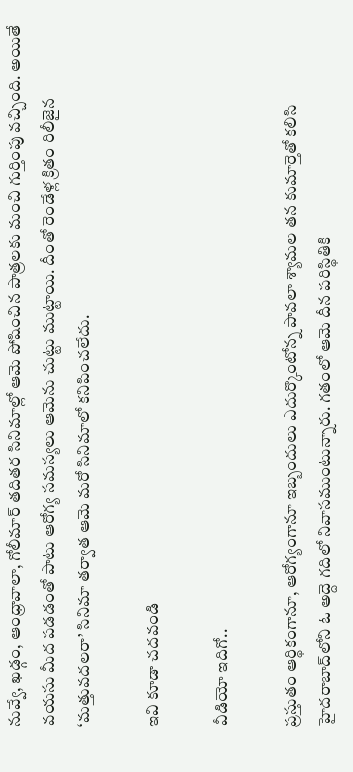నువ్వే, ఖడ్గం, ఆంధ్రావాలా, గోలీమార్ తదితర సినిమాల్లో ఆమె పోషించిన పాత్రలకు మంచి గుర్తింపు వచ్చింది. అయితే వయసు మీద పడడంతో పాటు ఆరోగ్య సమస్యలు ఆమెను చుట్టు ముట్టాయి. దీంతో రెండేళ్ల క్రితం రిలీజైన ‘మత్తువదలరా’ సినిమా తర్వాత ఆమె మరో సినిమాలో కనిపించలేదు.

ఇవి కూడా చదవండి

వీడియో ఇదిగో..

ప్రస్తుతం ఆర్థికంగానూ, ఆరోగ్యంగానూ ఇబ్బందులు ఎదుర్కొంటోన్న పావలా శ్యామల తన కుమార్తెతో కలిసి హైదరాబాద్‌లోని ఓ అద్దె గదిలో నివాసముంటున్నారు. గతంలో ఆమె దీన పరిస్థితికి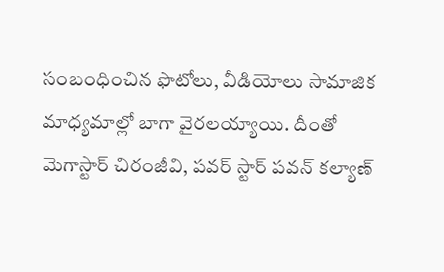సంబంధించిన ఫొటోలు, వీడియోలు సామాజిక మాధ్యమాల్లో బాగా వైరలయ్యాయి. దీంతో మెగాస్టార్ చిరంజీవి, పవర్ స్టార్ పవన్ కల్యాణ్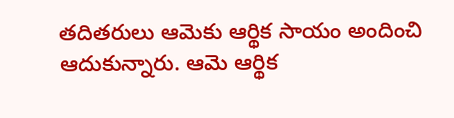తదితరులు ఆమెకు ఆర్థిక సాయం అందించి ఆదుకున్నారు. ఆమె ఆర్థిక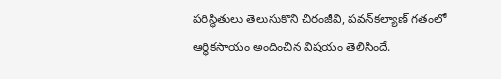పరిస్థితులు తెలుసుకొని చిరంజీవి, పవన్‌కల్యాణ్‌ గతంలో ఆర్థికసాయం అందించిన విషయం తెలిసిందే.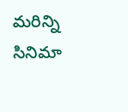మరిన్ని సినిమా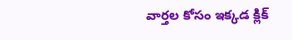వార్తల కోసం ఇక్కడ క్లిక్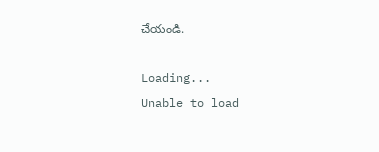చేయండి.

Loading...
Unable to load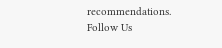recommendations.
Follow Us